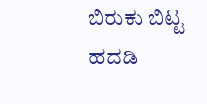ಬಿರುಕು ಬಿಟ್ಟ ಹದಡಿ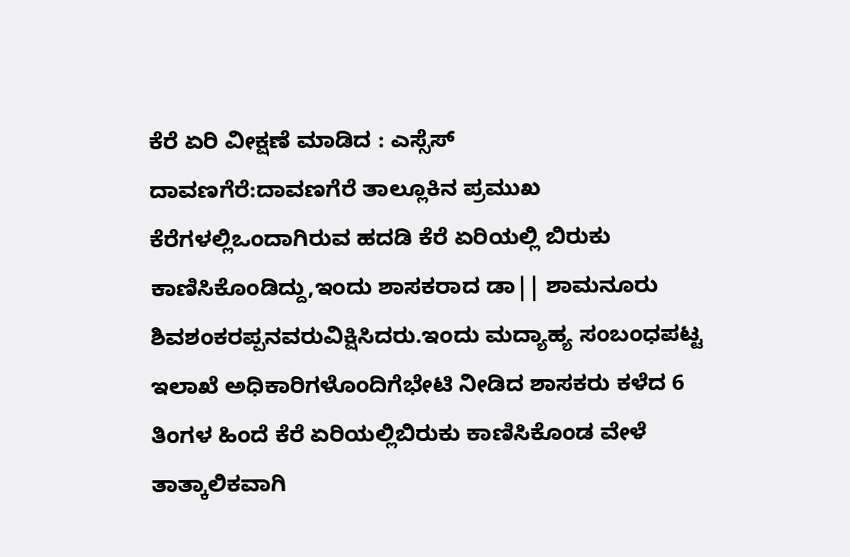ಕೆರೆ ಏರಿ ವೀಕ್ಷಣೆ ಮಾಡಿದ : ಎಸ್ಸೆಸ್
ದಾವಣಗೆರೆ:ದಾವಣಗೆರೆ ತಾಲ್ಲೂಕಿನ ಪ್ರಮುಖ ಕೆರೆಗಳಲ್ಲಿಒಂದಾಗಿರುವ ಹದಡಿ ಕೆರೆ ಏರಿಯಲ್ಲಿ ಬಿರುಕು ಕಾಣಿಸಿಕೊಂಡಿದ್ದು,ಇಂದು ಶಾಸಕರಾದ ಡಾ|| ಶಾಮನೂರು ಶಿವಶಂಕರಪ್ಪನವರುವಿಕ್ಷಿಸಿದರು.ಇಂದು ಮದ್ಯಾಹ್ಯ ಸಂಬಂಧಪಟ್ಟ ಇಲಾಖೆ ಅಧಿಕಾರಿಗಳೊಂದಿಗೆಭೇಟಿ ನೀಡಿದ ಶಾಸಕರು ಕಳೆದ 6 ತಿಂಗಳ ಹಿಂದೆ ಕೆರೆ ಏರಿಯಲ್ಲಿಬಿರುಕು ಕಾಣಿಸಿಕೊಂಡ ವೇಳೆ ತಾತ್ಕಾಲಿಕವಾಗಿ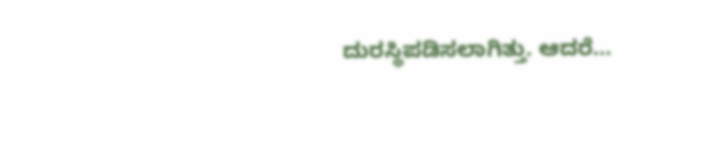ದುರಸ್ಥಿಪಡಿಸಲಾಗಿತ್ತು. ಆದರೆ…